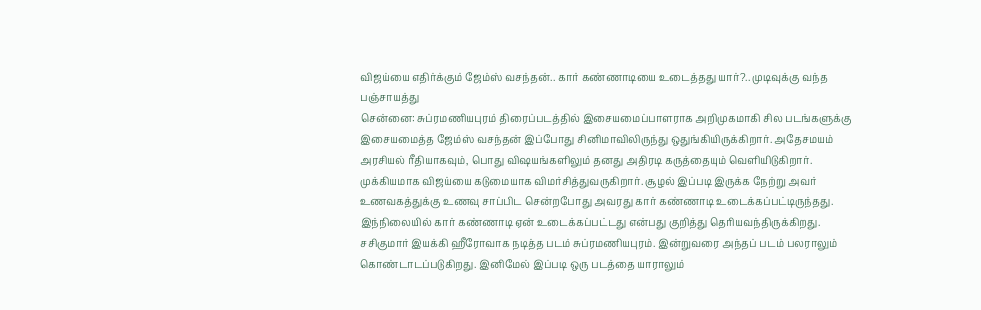விஜய்யை எதிர்க்கும் ஜேம்ஸ் வசந்தன்.. கார் கண்ணாடியை உடைத்தது யார்?.. முடிவுக்கு வந்த பஞ்சாயத்து
சென்னை: சுப்ரமணியபுரம் திரைப்படத்தில் இசையமைப்பாளராக அறிமுகமாகி சில படங்களுக்கு இசையமைத்த ஜேம்ஸ் வசந்தன் இப்போது சினிமாவிலிருந்து ஒதுங்கியிருக்கிறார். அதேசமயம் அரசியல் ரீதியாகவும், பொது விஷயங்களிலும் தனது அதிரடி கருத்தையும் வெளியிடுகிறார். முக்கியமாக விஜய்யை கடுமையாக விமர்சித்துவருகிறார். சூழல் இப்படி இருக்க நேற்று அவர் உணவகத்துக்கு உணவு சாப்பிட சென்றபோது அவரது கார் கண்ணாடி உடைக்கப்பட்டிருந்தது. இந்நிலையில் கார் கண்ணாடி ஏன் உடைக்கப்பட்டது என்பது குறித்து தெரியவந்திருக்கிறது.
சசிகுமார் இயக்கி ஹீரோவாக நடித்த படம் சுப்ரமணியபுரம். இன்றுவரை அந்தப் படம் பலராலும் கொண்டாடப்படுகிறது. இனிமேல் இப்படி ஒரு படத்தை யாராலும்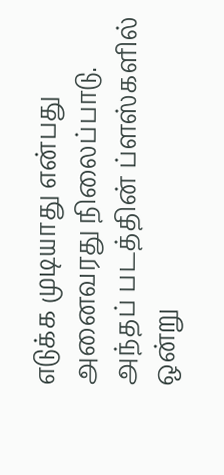எடுக்க முடியாது என்பது அனைவரது நிலைப்பாடு. அந்தப் படத்தின் ப்ளஸ்களில் ஒன்று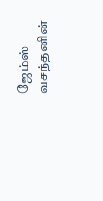ஜேம்ஸ் வசந்தனின்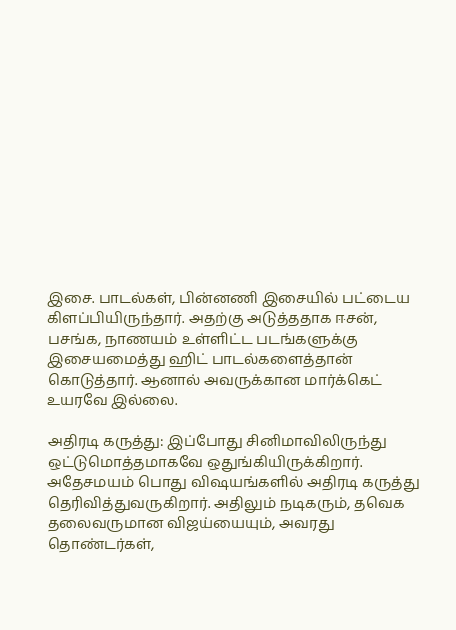இசை. பாடல்கள், பின்னணி இசையில் பட்டைய கிளப்பியிருந்தார். அதற்கு அடுத்ததாக ஈசன், பசங்க, நாணயம் உள்ளிட்ட படங்களுக்கு இசையமைத்து ஹிட் பாடல்களைத்தான் கொடுத்தார். ஆனால் அவருக்கான மார்க்கெட் உயரவே இல்லை.

அதிரடி கருத்து: இப்போது சினிமாவிலிருந்து ஒட்டுமொத்தமாகவே ஒதுங்கியிருக்கிறார். அதேசமயம் பொது விஷயங்களில் அதிரடி கருத்து தெரிவித்துவருகிறார். அதிலும் நடிகரும், தவெக தலைவருமான விஜய்யையும், அவரது தொண்டர்கள்,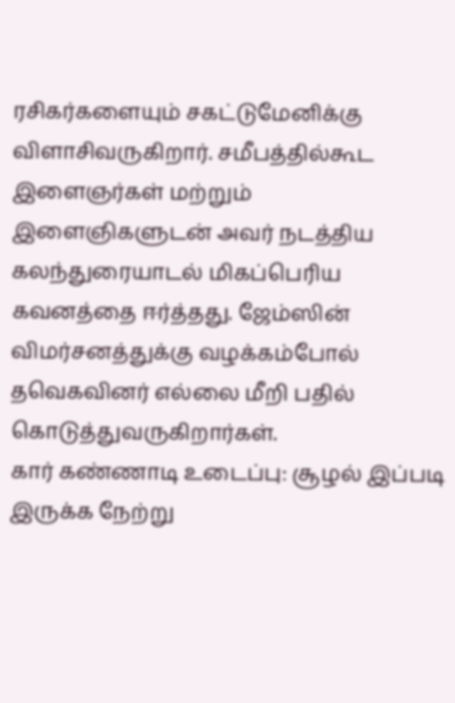ரசிகர்களையும் சகட்டுமேனிக்கு விளாசிவருகிறார். சமீபத்தில்கூட இளைஞர்கள் மற்றும் இளைஞிகளுடன் அவர் நடத்திய கலந்துரையாடல் மிகப்பெரிய கவனத்தை ஈர்த்தது. ஜேம்ஸின் விமர்சனத்துக்கு வழக்கம்போல் தவெகவினர் எல்லை மீறி பதில் கொடுத்துவருகிறார்கள்.
கார் கண்ணாடி உடைப்பு: சூழல் இப்படி இருக்க நேற்று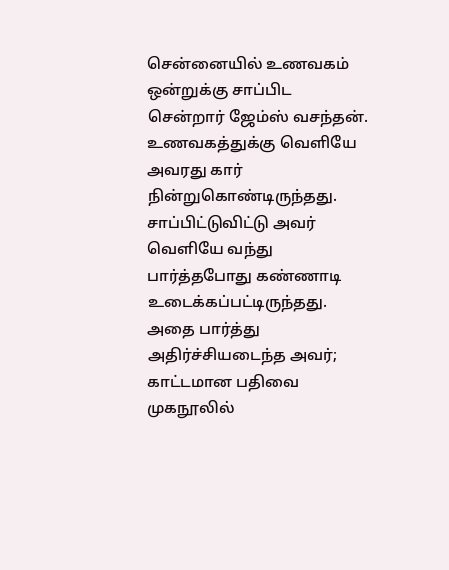சென்னையில் உணவகம் ஒன்றுக்கு சாப்பிட சென்றார் ஜேம்ஸ் வசந்தன். உணவகத்துக்கு வெளியே அவரது கார் நின்றுகொண்டிருந்தது. சாப்பிட்டுவிட்டு அவர் வெளியே வந்து பார்த்தபோது கண்ணாடி உடைக்கப்பட்டிருந்தது. அதை பார்த்து அதிர்ச்சியடைந்த அவர்; காட்டமான பதிவை முகநூலில்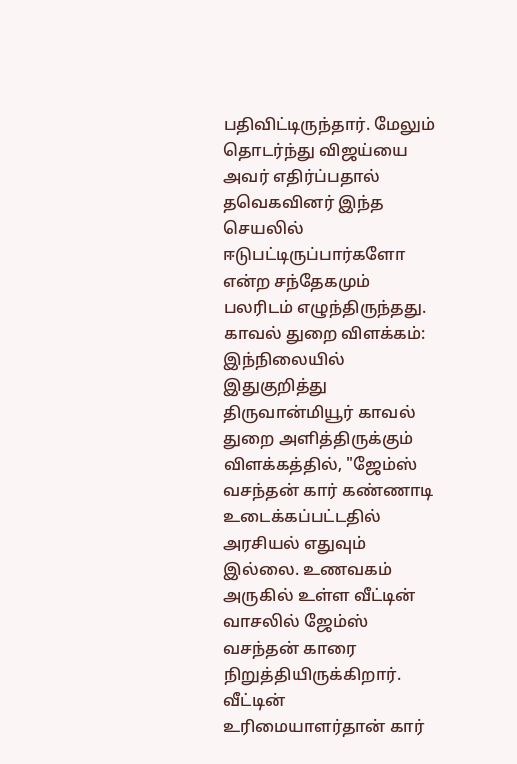பதிவிட்டிருந்தார். மேலும் தொடர்ந்து விஜய்யை அவர் எதிர்ப்பதால் தவெகவினர் இந்த செயலில் ஈடுபட்டிருப்பார்களோ என்ற சந்தேகமும் பலரிடம் எழுந்திருந்தது.
காவல் துறை விளக்கம்: இந்நிலையில் இதுகுறித்து திருவான்மியூர் காவல் துறை அளித்திருக்கும் விளக்கத்தில், "ஜேம்ஸ் வசந்தன் கார் கண்ணாடி உடைக்கப்பட்டதில் அரசியல் எதுவும் இல்லை. உணவகம் அருகில் உள்ள வீட்டின் வாசலில் ஜேம்ஸ் வசந்தன் காரை நிறுத்தியிருக்கிறார். வீட்டின் உரிமையாளர்தான் கார்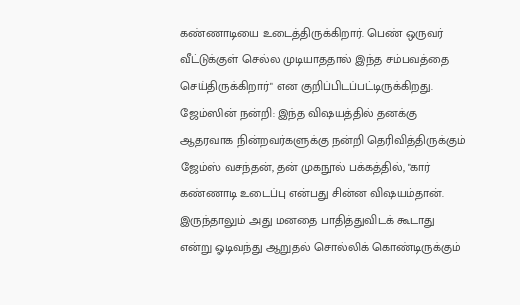கண்ணாடியை உடைத்திருக்கிறார். பெண் ஒருவர் வீட்டுக்குள் செல்ல முடியாததால் இந்த சம்பவத்தை செய்திருக்கிறார்" என குறிப்பிடப்பட்டிருக்கிறது.
ஜேம்ஸின் நன்றி: இந்த விஷயத்தில் தனக்கு ஆதரவாக நின்றவர்களுக்கு நன்றி தெரிவித்திருக்கும் ஜேம்ஸ் வசந்தன், தன் முகநூல் பக்கத்தில், "கார் கண்ணாடி உடைப்பு என்பது சின்ன விஷயம்தான். இருந்தாலும் அது மனதை பாதித்துவிடக் கூடாது என்று ஓடிவந்து ஆறுதல் சொல்லிக் கொண்டிருக்கும்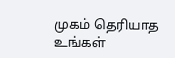முகம் தெரியாத உங்கள்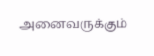அனைவருக்கும்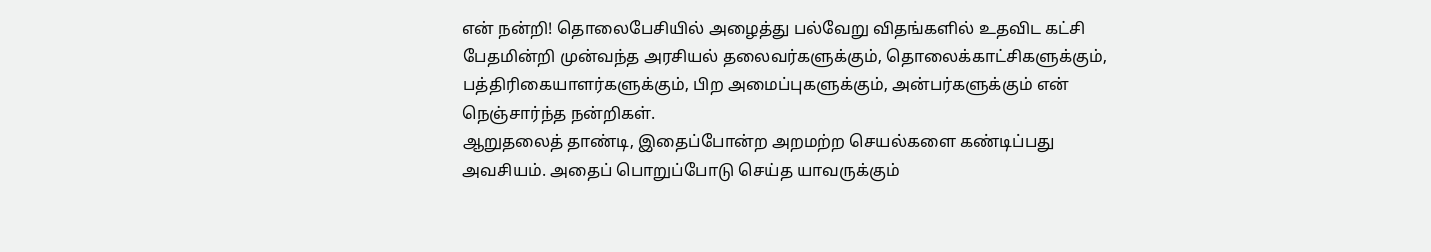என் நன்றி! தொலைபேசியில் அழைத்து பல்வேறு விதங்களில் உதவிட கட்சி பேதமின்றி முன்வந்த அரசியல் தலைவர்களுக்கும், தொலைக்காட்சிகளுக்கும், பத்திரிகையாளர்களுக்கும், பிற அமைப்புகளுக்கும், அன்பர்களுக்கும் என் நெஞ்சார்ந்த நன்றிகள்.
ஆறுதலைத் தாண்டி, இதைப்போன்ற அறமற்ற செயல்களை கண்டிப்பது அவசியம். அதைப் பொறுப்போடு செய்த யாவருக்கும்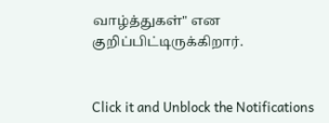வாழ்த்துகள்" என குறிப்பிட்டிருக்கிறார்.


Click it and Unblock the Notifications